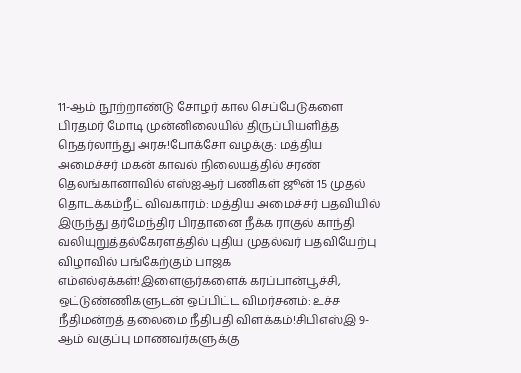11-ஆம் நூற்றாண்டு சோழர் கால செப்பேடுகளை பிரதமர் மோடி முன்னிலையில் திருப்பியளித்த நெதர்லாந்து அரசு!போக்சோ வழக்கு: மத்திய அமைச்சர் மகன் காவல் நிலையத்தில் சரண் தெலங்கானாவில் எஸ்ஐஆர் பணிகள் ஜூன் 15 முதல் தொடக்கம்நீட் விவகாரம்: மத்திய அமைச்சர் பதவியில் இருந்து தர்மேந்திர பிரதானை நீக்க ராகுல் காந்தி வலியுறுத்தல்கேரளத்தில் புதிய முதல்வர் பதவியேற்பு விழாவில் பங்கேற்கும் பாஜக எம்எல்ஏக்கள்!இளைஞர்களைக் கரப்பான்பூச்சி, ஒட்டுண்ணிகளுடன் ஒப்பிட்ட விமர்சனம்: உச்ச நீதிமன்றத் தலைமை நீதிபதி விளக்கம்!சிபிஎஸ்இ 9-ஆம் வகுப்பு மாணவர்களுக்கு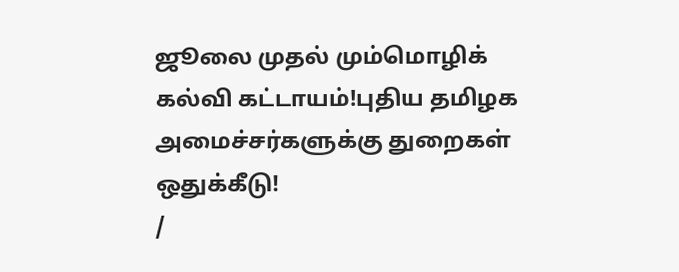ஜூலை முதல் மும்மொழிக் கல்வி கட்டாயம்!புதிய தமிழக அமைச்சர்களுக்கு துறைகள் ஒதுக்கீடு!
/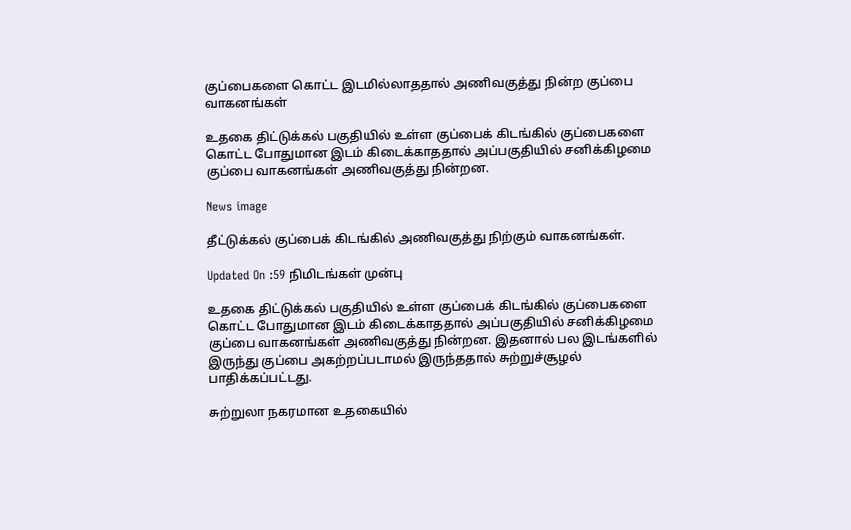குப்பைகளை கொட்ட இடமில்லாததால் அணிவகுத்து நின்ற குப்பை வாகனங்கள்

உதகை திட்டுக்கல் பகுதியில் உள்ள குப்பைக் கிடங்கில் குப்பைகளை கொட்ட போதுமான இடம் கிடைக்காததால் அப்பகுதியில் சனிக்கிழமை குப்பை வாகனங்கள் அணிவகுத்து நின்றன.

News image

தீட்டுக்கல் குப்பைக் கிடங்கில் அணிவகுத்து நிற்கும் வாகனங்கள்.

Updated On :59 நிமிடங்கள் முன்பு

உதகை திட்டுக்கல் பகுதியில் உள்ள குப்பைக் கிடங்கில் குப்பைகளை கொட்ட போதுமான இடம் கிடைக்காததால் அப்பகுதியில் சனிக்கிழமை குப்பை வாகனங்கள் அணிவகுத்து நின்றன. இதனால் பல இடங்களில் இருந்து குப்பை அகற்றப்படாமல் இருந்ததால் சுற்றுச்சூழல் பாதிக்கப்பட்டது.

சுற்றுலா நகரமான உதகையில்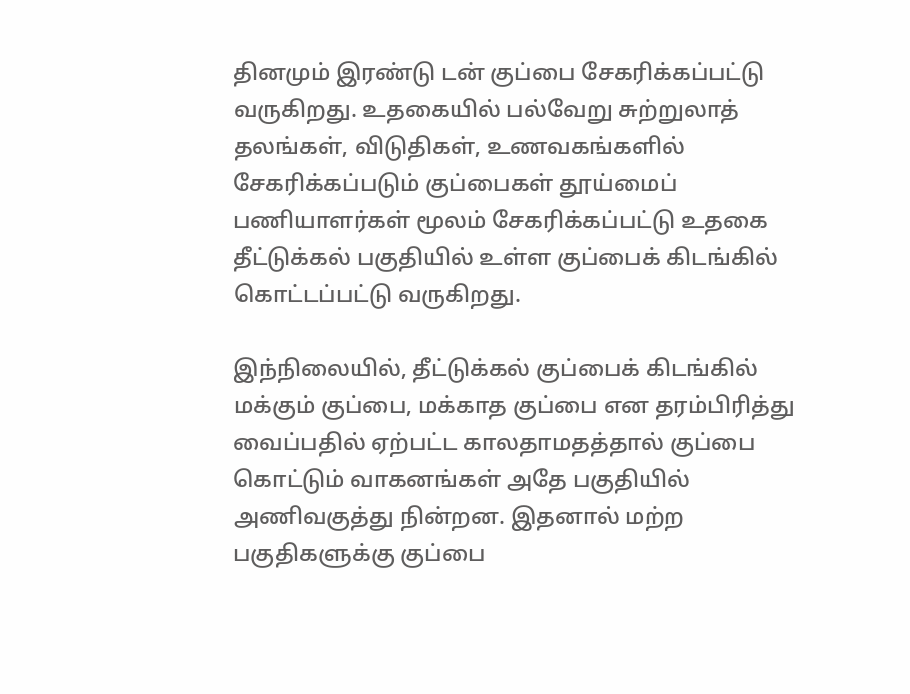தினமும் இரண்டு டன் குப்பை சேகரிக்கப்பட்டு வருகிறது. உதகையில் பல்வேறு சுற்றுலாத் தலங்கள், விடுதிகள், உணவகங்களில் சேகரிக்கப்படும் குப்பைகள் தூய்மைப் பணியாளர்கள் மூலம் சேகரிக்கப்பட்டு உதகை தீட்டுக்கல் பகுதியில் உள்ள குப்பைக் கிடங்கில் கொட்டப்பட்டு வருகிறது.

இந்நிலையில், தீட்டுக்கல் குப்பைக் கிடங்கில் மக்கும் குப்பை, மக்காத குப்பை என தரம்பிரித்து வைப்பதில் ஏற்பட்ட காலதாமதத்தால் குப்பை கொட்டும் வாகனங்கள் அதே பகுதியில் அணிவகுத்து நின்றன. இதனால் மற்ற பகுதிகளுக்கு குப்பை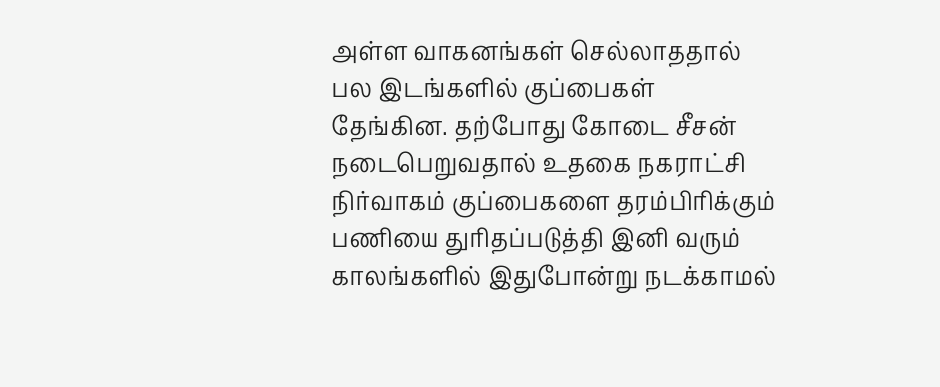அள்ள வாகனங்கள் செல்லாததால் பல இடங்களில் குப்பைகள் தேங்கின. தற்போது கோடை சீசன் நடைபெறுவதால் உதகை நகராட்சி நிர்வாகம் குப்பைகளை தரம்பிரிக்கும் பணியை துரிதப்படுத்தி இனி வரும் காலங்களில் இதுபோன்று நடக்காமல்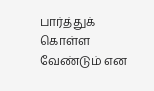பார்த்துக் கொள்ள வேண்டும் என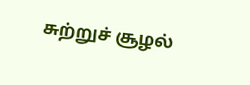சுற்றுச் சூழல்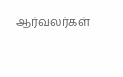ஆர்வலர்கள்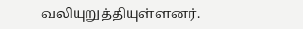வலியுறுத்தியுள்ளனர்.